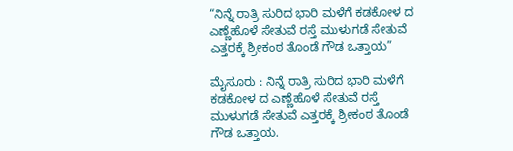“ನಿನ್ನೆ ರಾತ್ರಿ ಸುರಿದ ಭಾರಿ ಮಳೆಗೆ ಕಡಕೋಳ ದ ಎಣ್ಣೆಹೊಳೆ ಸೇತುವೆ ರಸ್ತೆ ಮುಳುಗಡೆ ಸೇತುವೆ ಎತ್ತರಕ್ಕೆ ಶ್ರೀಕಂಠ ತೊಂಡೆ ಗೌಡ ಒತ್ತಾಯ”

ಮೈಸೂರು : ನಿನ್ನೆ ರಾತ್ರಿ ಸುರಿದ ಭಾರಿ ಮಳೆಗೆ ಕಡಕೋಳ ದ ಎಣ್ಣೆಹೊಳೆ ಸೇತುವೆ ರಸ್ತೆ ಮುಳುಗಡೆ ಸೇತುವೆ ಎತ್ತರಕ್ಕೆ ಶ್ರೀಕಂಠ ತೊಂಡೆ ಗೌಡ ಒತ್ತಾಯ.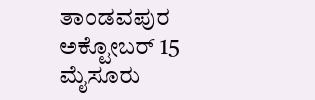ತಾಂಡವಪುರ ಅಕ್ಟೋಬರ್ 15 ಮೈಸೂರು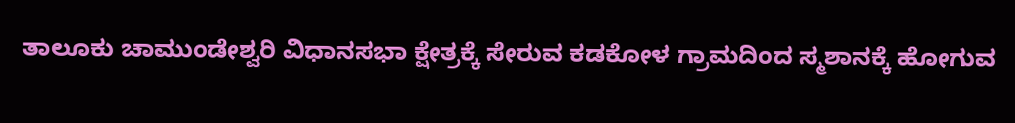ತಾಲೂಕು ಚಾಮುಂಡೇಶ್ವರಿ ವಿಧಾನಸಭಾ ಕ್ಷೇತ್ರಕ್ಕೆ ಸೇರುವ ಕಡಕೋಳ ಗ್ರಾಮದಿಂದ ಸ್ಮಶಾನಕ್ಕೆ ಹೋಗುವ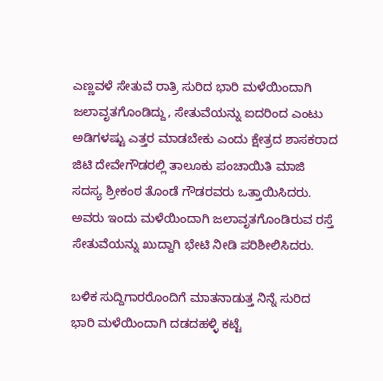ಎಣ್ಣವಳೆ ಸೇತುವೆ ರಾತ್ರಿ ಸುರಿದ ಭಾರಿ ಮಳೆಯಿಂದಾಗಿ ಜಲಾವೃತಗೊಂಡಿದ್ದು, ಸೇತುವೆಯನ್ನು ಐದರಿಂದ ಎಂಟು ಅಡಿಗಳಷ್ಟು ಎತ್ತರ ಮಾಡಬೇಕು ಎಂದು ಕ್ಷೇತ್ರದ ಶಾಸಕರಾದ ಜಿಟಿ ದೇವೇಗೌಡರಲ್ಲಿ ತಾಲೂಕು ಪಂಚಾಯಿತಿ ಮಾಜಿ ಸದಸ್ಯ ಶ್ರೀಕಂಠ ತೊಂಡೆ ಗೌಡರವರು ಒತ್ತಾಯಿಸಿದರು. ಅವರು ಇಂದು ಮಳೆಯಿಂದಾಗಿ ಜಲಾವೃತಗೊಂಡಿರುವ ರಸ್ತೆ ಸೇತುವೆಯನ್ನು ಖುದ್ದಾಗಿ ಭೇಟಿ ನೀಡಿ ಪರಿಶೀಲಿಸಿದರು.

ಬಳಿಕ ಸುದ್ದಿಗಾರರೊಂದಿಗೆ ಮಾತನಾಡುತ್ತ ನಿನ್ನೆ ಸುರಿದ ಭಾರಿ ಮಳೆಯಿಂದಾಗಿ ದಡದಹಳ್ಳಿ ಕಟ್ಟೆ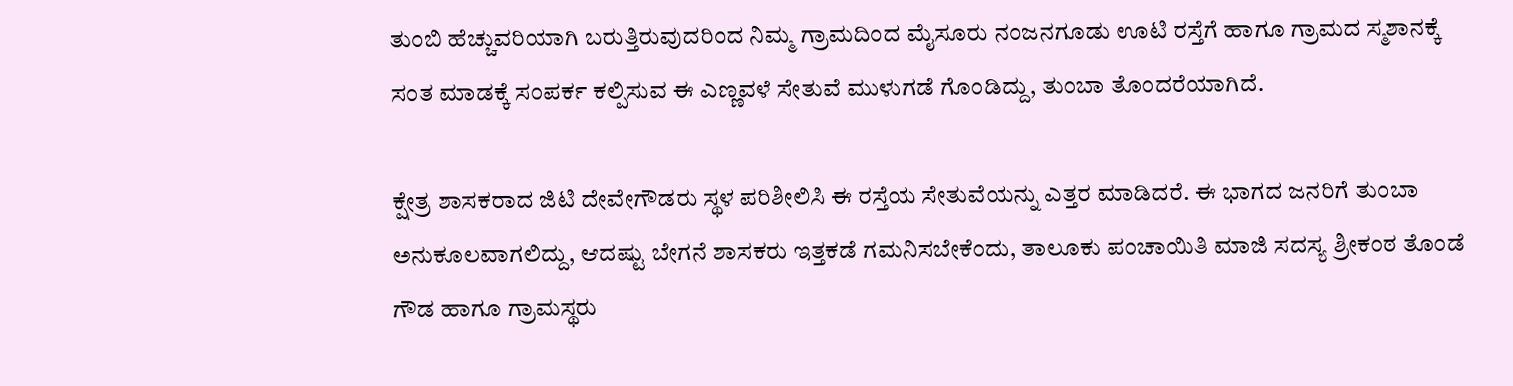ತುಂಬಿ ಹೆಚ್ಚುವರಿಯಾಗಿ ಬರುತ್ತಿರುವುದರಿಂದ ನಿಮ್ಮ ಗ್ರಾಮದಿಂದ ಮೈಸೂರು ನಂಜನಗೂಡು ಊಟಿ ರಸ್ತೆಗೆ ಹಾಗೂ ಗ್ರಾಮದ ಸ್ಮಶಾನಕ್ಕೆ ಸಂತ ಮಾಡಕ್ಕೆ ಸಂಪರ್ಕ ಕಲ್ಪಿಸುವ ಈ ಎಣ್ಣವಳೆ ಸೇತುವೆ ಮುಳುಗಡೆ ಗೊಂಡಿದ್ದು, ತುಂಬಾ ತೊಂದರೆಯಾಗಿದೆ.

ಕ್ಷೇತ್ರ ಶಾಸಕರಾದ ಜಿಟಿ ದೇವೇಗೌಡರು ಸ್ಥಳ ಪರಿಶೀಲಿಸಿ ಈ ರಸ್ತೆಯ ಸೇತುವೆಯನ್ನು ಎತ್ತರ ಮಾಡಿದರೆ. ಈ ಭಾಗದ ಜನರಿಗೆ ತುಂಬಾ ಅನುಕೂಲವಾಗಲಿದ್ದು, ಆದಷ್ಟು ಬೇಗನೆ ಶಾಸಕರು ಇತ್ತಕಡೆ ಗಮನಿಸಬೇಕೆಂದು, ತಾಲೂಕು ಪಂಚಾಯಿತಿ ಮಾಜಿ ಸದಸ್ಯ ಶ್ರೀಕಂಠ ತೊಂಡೆ ಗೌಡ ಹಾಗೂ ಗ್ರಾಮಸ್ಥರು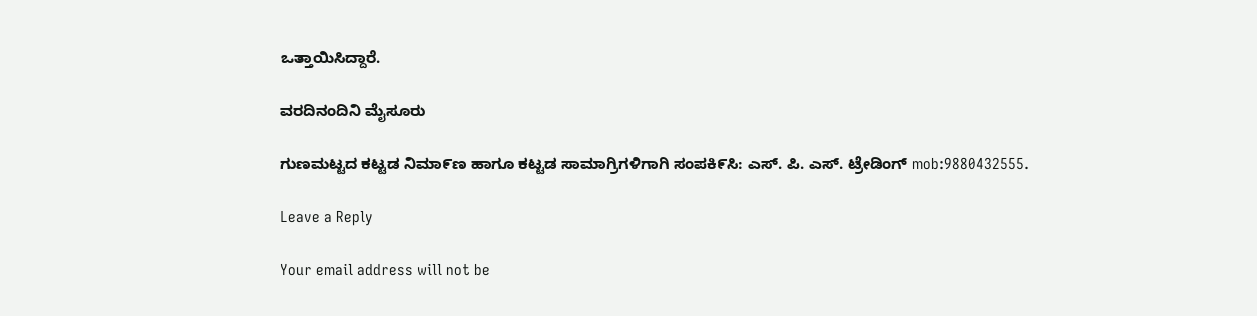ಒತ್ತಾಯಿಸಿದ್ದಾರೆ.

ವರದಿನಂದಿನಿ ಮೈಸೂರು

ಗುಣಮಟ್ಟದ ಕಟ್ಟಡ ನಿಮಾ೯ಣ ಹಾಗೂ ಕಟ್ಟಡ ಸಾಮಾಗ್ರಿಗಳಿಗಾಗಿ ಸಂಪಕಿ೯ಸಿ: ಎಸ್‌. ಪಿ. ಎಸ್‌. ಟ್ರೇಡಿಂಗ್‌ mob:9880432555.

Leave a Reply

Your email address will not be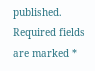published. Required fields are marked *